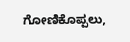ಗೋಣಿಕೊಪ್ಪಲು,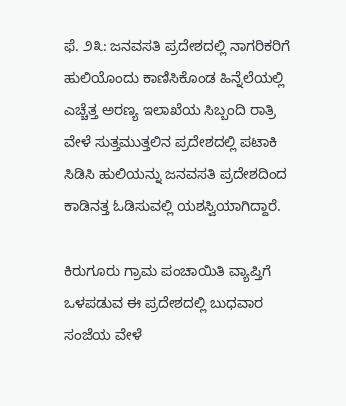ಫೆ. ೨೩: ಜನವಸತಿ ಪ್ರದೇಶದಲ್ಲಿ ನಾಗರಿಕರಿಗೆ ಹುಲಿಯೊಂದು ಕಾಣಿಸಿಕೊಂಡ ಹಿನ್ನೆಲೆಯಲ್ಲಿ ಎಚ್ಚೆತ್ತ ಅರಣ್ಯ ಇಲಾಖೆಯ ಸಿಬ್ಬಂದಿ ರಾತ್ರಿ ವೇಳೆ ಸುತ್ತಮುತ್ತಲಿನ ಪ್ರದೇಶದಲ್ಲಿ ಪಟಾಕಿ ಸಿಡಿಸಿ ಹುಲಿಯನ್ನು ಜನವಸತಿ ಪ್ರದೇಶದಿಂದ ಕಾಡಿನತ್ತ ಓಡಿಸುವಲ್ಲಿ ಯಶಸ್ವಿಯಾಗಿದ್ದಾರೆ.

ಕಿರುಗೂರು ಗ್ರಾಮ ಪಂಚಾಯಿತಿ ವ್ಯಾಪ್ತಿಗೆ ಒಳಪಡುವ ಈ ಪ್ರದೇಶದಲ್ಲಿ ಬುಧವಾರ ಸಂಜೆಯ ವೇಳೆ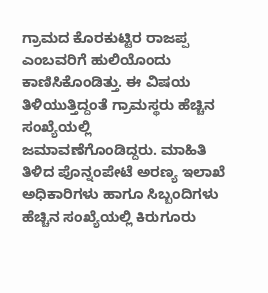ಗ್ರಾಮದ ಕೊರಕುಟ್ಟಿರ ರಾಜಪ್ಪ ಎಂಬವರಿಗೆ ಹುಲಿಯೊಂದು ಕಾಣಿಸಿಕೊಂಡಿತ್ತು. ಈ ವಿಷಯ ತಿಳಿಯುತ್ತಿದ್ದಂತೆ ಗ್ರಾಮಸ್ಥರು ಹೆಚ್ಚಿನ ಸಂಖ್ಯೆಯಲ್ಲಿ ಜಮಾವಣೆಗೊಂಡಿದ್ದರು. ಮಾಹಿತಿ ತಿಳಿದ ಪೊನ್ನಂಪೇಟೆ ಅರಣ್ಯ ಇಲಾಖೆ ಅಧಿಕಾರಿಗಳು ಹಾಗೂ ಸಿಬ್ಬಂದಿಗಳು ಹೆಚ್ಚಿನ ಸಂಖ್ಯೆಯಲ್ಲಿ ಕಿರುಗೂರು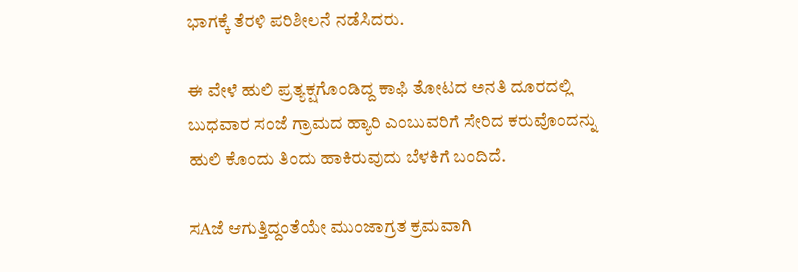ಭಾಗಕ್ಕೆ ತೆರಳಿ ಪರಿಶೀಲನೆ ನಡೆಸಿದರು.

ಈ ವೇಳೆ ಹುಲಿ ಪ್ರತ್ಯಕ್ಷಗೊಂಡಿದ್ದ ಕಾಫಿ ತೋಟದ ಅನತಿ ದೂರದಲ್ಲಿ ಬುಧವಾರ ಸಂಜೆ ಗ್ರಾಮದ ಹ್ಯಾರಿ ಎಂಬುವರಿಗೆ ಸೇರಿದ ಕರುವೊಂದನ್ನು ಹುಲಿ ಕೊಂದು ತಿಂದು ಹಾಕಿರುವುದು ಬೆಳಕಿಗೆ ಬಂದಿದೆ.

ಸAಜೆ ಆಗುತ್ತಿದ್ದಂತೆಯೇ ಮುಂಜಾಗ್ರತ ಕ್ರಮವಾಗಿ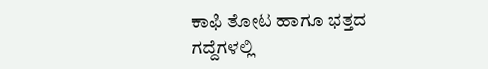ಕಾಫಿ ತೋಟ ಹಾಗೂ ಭತ್ತದ ಗದ್ದೆಗಳಲ್ಲಿ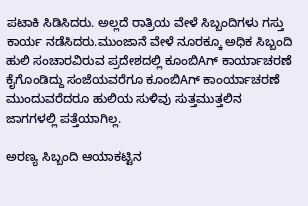ಪಟಾಕಿ ಸಿಡಿಸಿದರು. ಅಲ್ಲದೆ ರಾತ್ರಿಯ ವೇಳೆ ಸಿಬ್ಬಂದಿಗಳು ಗಸ್ತು ಕಾರ್ಯ ನಡೆಸಿದರು.ಮುಂಜಾನೆ ವೇಳೆ ನೂರಕ್ಕೂ ಅಧಿಕ ಸಿಬ್ಬಂದಿ ಹುಲಿ ಸಂಚಾರವಿರುವ ಪ್ರದೇಶದಲ್ಲಿ ಕೂಂಬಿAಗ್ ಕಾರ್ಯಾಚರಣೆ ಕೈಗೊಂಡಿದ್ದು ಸಂಜೆಯವರೆಗೂ ಕೂಂಬಿAಗ್ ಕಾಂರ್ಯಾಚರಣೆ ಮುಂದುವರೆದರೂ ಹುಲಿಯ ಸುಳಿವು ಸುತ್ತಮುತ್ತಲಿನ ಜಾಗಗಳಲ್ಲಿ ಪತ್ತೆಯಾಗಿಲ್ಲ.

ಅರಣ್ಯ ಸಿಬ್ಬಂದಿ ಆಯಾಕಟ್ಟಿನ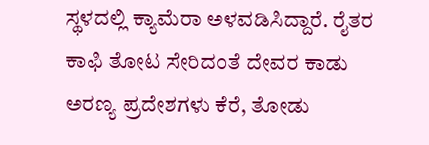ಸ್ಥಳದಲ್ಲಿ ಕ್ಯಾಮೆರಾ ಅಳವಡಿಸಿದ್ದಾರೆ. ರೈತರ ಕಾಫಿ ತೋಟ ಸೇರಿದಂತೆ ದೇವರ ಕಾಡು ಅರಣ್ಯ ಪ್ರದೇಶಗಳು ಕೆರೆ, ತೋಡು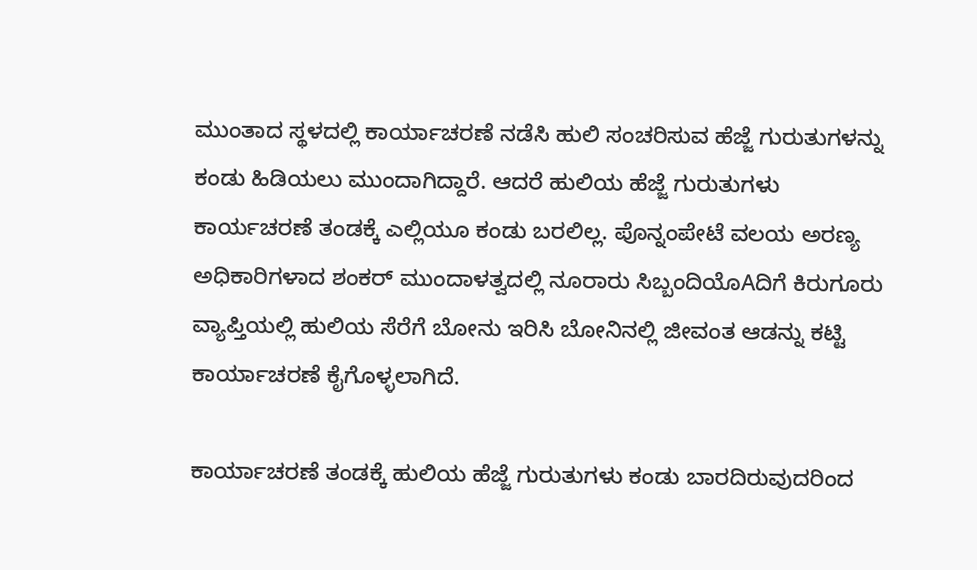ಮುಂತಾದ ಸ್ಥಳದಲ್ಲಿ ಕಾರ್ಯಾಚರಣೆ ನಡೆಸಿ ಹುಲಿ ಸಂಚರಿಸುವ ಹೆಜ್ಜೆ ಗುರುತುಗಳನ್ನು ಕಂಡು ಹಿಡಿಯಲು ಮುಂದಾಗಿದ್ದಾರೆ. ಆದರೆ ಹುಲಿಯ ಹೆಜ್ಜೆ ಗುರುತುಗಳು ಕಾರ್ಯಚರಣೆ ತಂಡಕ್ಕೆ ಎಲ್ಲಿಯೂ ಕಂಡು ಬರಲಿಲ್ಲ. ಪೊನ್ನಂಪೇಟೆ ವಲಯ ಅರಣ್ಯ ಅಧಿಕಾರಿಗಳಾದ ಶಂಕರ್ ಮುಂದಾಳತ್ವದಲ್ಲಿ ನೂರಾರು ಸಿಬ್ಬಂದಿಯೊAದಿಗೆ ಕಿರುಗೂರು ವ್ಯಾಪ್ತಿಯಲ್ಲಿ ಹುಲಿಯ ಸೆರೆಗೆ ಬೋನು ಇರಿಸಿ ಬೋನಿನಲ್ಲಿ ಜೀವಂತ ಆಡನ್ನು ಕಟ್ಟಿ ಕಾರ್ಯಾಚರಣೆ ಕೈಗೊಳ್ಳಲಾಗಿದೆ.

ಕಾರ್ಯಾಚರಣೆ ತಂಡಕ್ಕೆ ಹುಲಿಯ ಹೆಜ್ಜೆ ಗುರುತುಗಳು ಕಂಡು ಬಾರದಿರುವುದರಿಂದ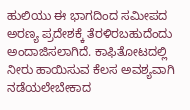ಹುಲಿಯು ಈ ಭಾಗದಿಂದ ಸಮೀಪದ ಅರಣ್ಯ ಪ್ರದೇಶಕ್ಕೆ ತೆರಳಿರಬಹುದೆಂದು ಅಂದಾಜಿಸಲಾಗಿದೆ. ಕಾಫಿತೋಟದಲ್ಲಿ ನೀರು ಹಾಯಿಸುವ ಕೆಲಸ ಅವಶ್ಯವಾಗಿ ನಡೆಯಲೇಬೇಕಾದ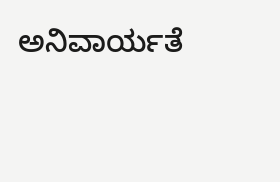ಅನಿವಾರ್ಯತೆ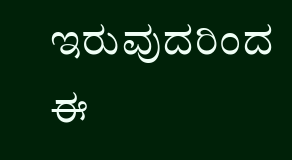ಇರುವುದರಿಂದ ಈ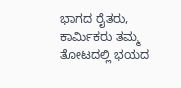ಭಾಗದ ರೈತರು, ಕಾರ್ಮಿಕರು ತಮ್ಮ ತೋಟದಲ್ಲಿ ಭಯದ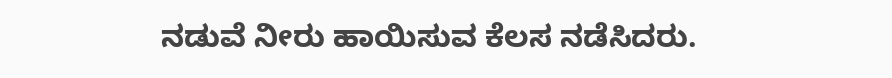ನಡುವೆ ನೀರು ಹಾಯಿಸುವ ಕೆಲಸ ನಡೆಸಿದರು.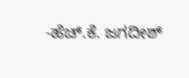-ಹೆಚ್.ಕೆ. ಜಗದೀಶ್